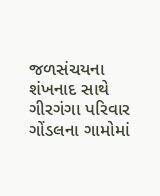જળસંચયના શંખનાદ સાથે ગીરગંગા પરિવાર ગોંડલના ગામોમાં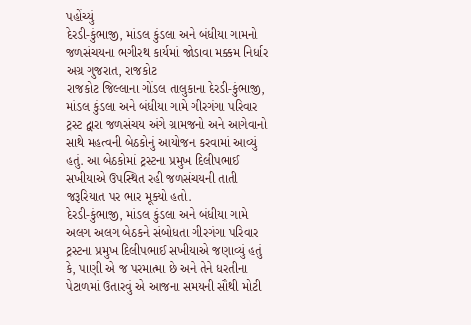પહોંચ્યું
દેરડી-કુંભાજી, માંડલ કુંડલા અને બંધીયા ગામનો જળસંચયના ભગીરથ કાર્યમાં જોડાવા મક્કમ નિર્ધાર
અગ્ર ગુજરાત, રાજકોટ
રાજકોટ જિલ્લાના ગોંડલ તાલુકાના દેરડી-કુંભાજી, માંડલ કુંડલા અને બંધીયા ગામે ગીરગંગા પરિવાર ટ્રસ્ટ દ્વારા જળસંચય અંગે ગ્રામજનો અને આગેવાનો સાથે મહત્વની બેઠકોનું આયોજન કરવામાં આવ્યું હતું. આ બેઠકોમાં ટ્રસ્ટના પ્રમુખ દિલીપભાઈ સખીયાએ ઉપસ્થિત રહી જળસંચયની તાતી જરૂરિયાત પર ભાર મૂક્યો હતો.
દેરડી-કુંભાજી, માંડલ કુંડલા અને બંધીયા ગામે અલગ અલગ બેઠકને સંબોધતા ગીરગંગા પરિવાર ટ્રસ્ટના પ્રમુખ દિલીપભાઈ સખીયાએ જણાવ્યું હતું કે, પાણી એ જ પરમાત્મા છે અને તેને ધરતીના પેટાળમાં ઉતારવું એ આજના સમયની સૌથી મોટી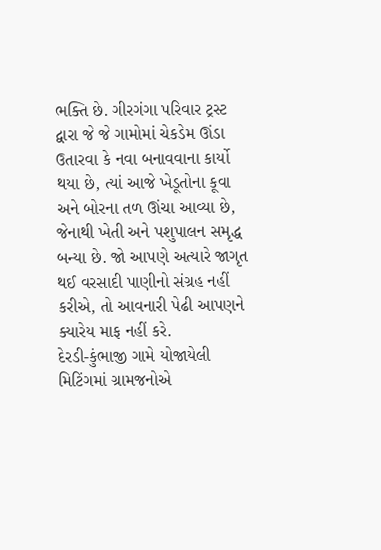ભક્તિ છે. ગીરગંગા પરિવાર ટ્રસ્ટ દ્વારા જે જે ગામોમાં ચેકડેમ ઊંડા ઉતારવા કે નવા બનાવવાના કાર્યો થયા છે, ત્યાં આજે ખેડૂતોના કૂવા અને બોરના તળ ઊંચા આવ્યા છે, જેનાથી ખેતી અને પશુપાલન સમૃદ્ધ બન્યા છે. જો આપણે અત્યારે જાગૃત થઈ વરસાદી પાણીનો સંગ્રહ નહીં કરીએ, તો આવનારી પેઢી આપણને ક્યારેય માફ નહીં કરે.
દેરડી-કુંભાજી ગામે યોજાયેલી મિટિંગમાં ગ્રામજનોએ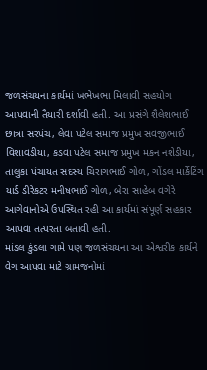જળસંચયના કાર્યમાં ખભેખભા મિલાવી સહયોગ આપવાની તૈયારી દર્શાવી હતી. આ પ્રસંગે શૈલેશભાઈ છાત્રા સરપંચ, લેવા પટેલ સમાજ પ્રમુખ સવજીભાઈ વિશાવડીયા, કડવા પટેલ સમાજ પ્રમુખ મકન નશેડીયા, તાલુકા પંચાયત સદસ્ય ચિરાગભાઈ ગોળ, ગોંડલ માર્કેટિંગ યાર્ડ ડીરેકટર મનીષભાઈ ગોળ, બેરા સાહેબ વગેરે આગેવાનોએ ઉપસ્થિત રહી આ કાર્યમાં સંપૂર્ણ સહકાર આપવા તત્પરતા બતાવી હતી.
માંડલ કુંડલા ગામે પણ જળસંચયના આ એશ્વરીક કાર્યને વેગ આપવા માટે ગ્રામજનોમાં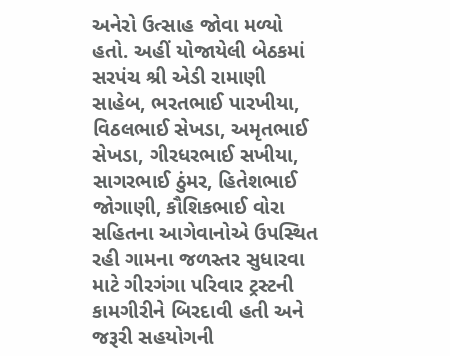અનેરો ઉત્સાહ જોવા મળ્યો હતો. અહીં યોજાયેલી બેઠકમાં સરપંચ શ્રી એડી રામાણી સાહેબ, ભરતભાઈ પારખીયા, વિઠલભાઈ સેખડા, અમૃતભાઈ સેખડા, ગીરધરભાઈ સખીયા, સાગરભાઈ ઠુંમર, હિતેશભાઈ જોગાણી, કૌશિકભાઈ વોરા સહિતના આગેવાનોએ ઉપસ્થિત રહી ગામના જળસ્તર સુધારવા માટે ગીરગંગા પરિવાર ટ્રસ્ટની કામગીરીને બિરદાવી હતી અને જરૂરી સહયોગની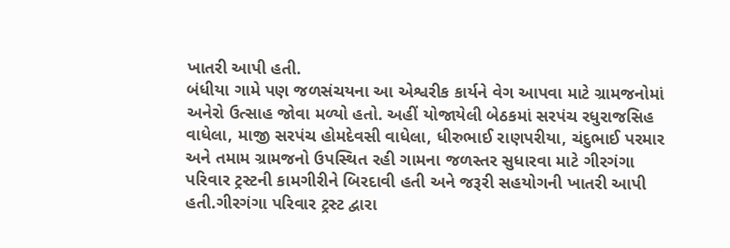ખાતરી આપી હતી.
બંધીયા ગામે પણ જળસંચયના આ એશ્વરીક કાર્યને વેગ આપવા માટે ગ્રામજનોમાં અનેરો ઉત્સાહ જોવા મળ્યો હતો. અહીં યોજાયેલી બેઠકમાં સરપંચ રધુરાજસિહ વાધેલા, માજી સરપંચ હોમદેવસી વાધેલા, ધીરુભાઈ રાણપરીયા, ચંદુભાઈ પરમાર અને તમામ ગ્રામજનો ઉપસ્થિત રહી ગામના જળસ્તર સુધારવા માટે ગીરગંગા પરિવાર ટ્રસ્ટની કામગીરીને બિરદાવી હતી અને જરૂરી સહયોગની ખાતરી આપી હતી.ગીરગંગા પરિવાર ટ્રસ્ટ દ્વારા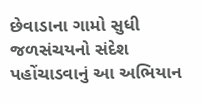છેવાડાના ગામો સુધી જળસંચયનો સંદેશ પહોંચાડવાનું આ અભિયાન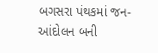બગસરા પંથકમાં જન-આંદોલન બની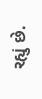રહ્યું છે.